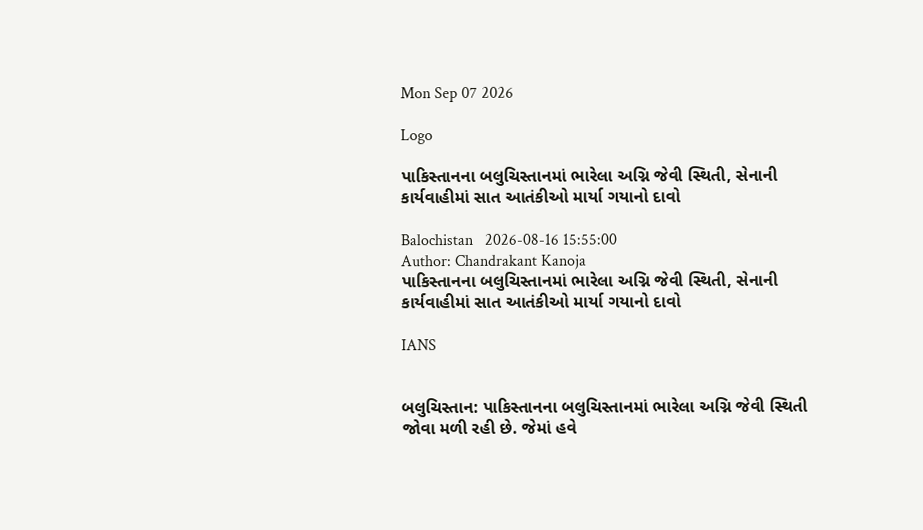Mon Sep 07 2026

Logo

પાકિસ્તાનના બલુચિસ્તાનમાં ભારેલા અગ્નિ જેવી સ્થિતી, સેનાની કાર્યવાહીમાં સાત આતંકીઓ માર્યા ગયાનો દાવો

Balochistan   2026-08-16 15:55:00
Author: Chandrakant Kanoja
પાકિસ્તાનના બલુચિસ્તાનમાં ભારેલા અગ્નિ જેવી સ્થિતી, સેનાની કાર્યવાહીમાં સાત આતંકીઓ માર્યા ગયાનો દાવો

IANS


બલુચિસ્તાન: પાકિસ્તાનના બલુચિસ્તાનમાં ભારેલા અગ્નિ જેવી સ્થિતી જોવા મળી રહી છે. જેમાં હવે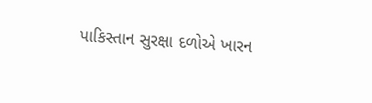પાકિસ્તાન સુરક્ષા દળોએ ખારન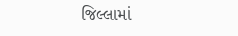જિલ્લામાં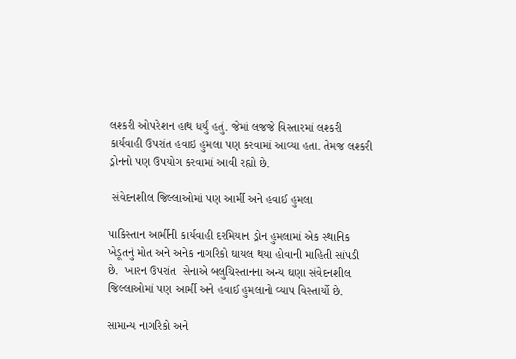લશ્કરી ઓપરેશન હાથ ધર્યું હતું. જેમાં લજજે વિસ્તારમાં લશ્કરી કાર્યવાહી ઉપરાંત હવાઇ હુમલા પણ કરવામાં આવ્યા હતા. તેમજ લશ્કરી ડ્રોનનો પણ ઉપયોગ કરવામાં આવી રહ્યો છે.

 સંવેદનશીલ જિલ્લાઓમાં પણ આર્મી અને હવાઈ હુમલા

પાકિસ્તાન આર્મીની કાર્યવાહી દરમિયાન ડ્રોન હુમલામાં એક સ્થાનિક ખેડૂતનું મોત અને અનેક નાગરિકો ઘાયલ થયા હોવાની માહિતી સાંપડી છે.  ખારન ઉપરાંત  સેનાએ બલુચિસ્તાનના અન્ય ઘણા સંવેદનશીલ જિલ્લાઓમાં પણ આર્મી અને હવાઈ હુમલાનો વ્યાપ વિસ્તાર્યો છે.

સામાન્ય નાગરિકો અને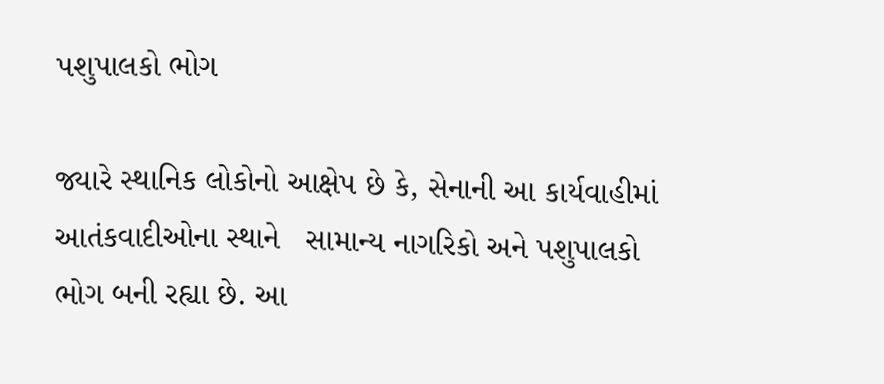પશુપાલકો ભોગ

જ્યારે સ્થાનિક લોકોનો આક્ષેપ છે કે, સેનાની આ કાર્યવાહીમાં આતંકવાદીઓના સ્થાને   સામાન્ય નાગરિકો અને પશુપાલકો ભોગ બની રહ્યા છે. આ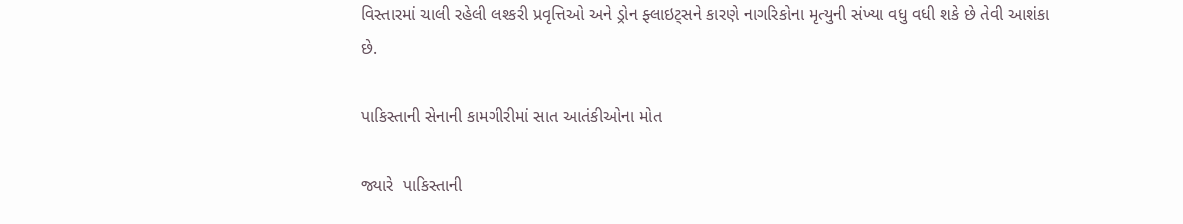વિસ્તારમાં ચાલી રહેલી લશ્કરી પ્રવૃત્તિઓ અને ડ્રોન ફ્લાઇટ્સને કારણે નાગરિકોના મૃત્યુની સંખ્યા વધુ વધી શકે છે તેવી આશંકા છે.

પાકિસ્તાની સેનાની કામગીરીમાં સાત આતંકીઓના મોત

જ્યારે  પાકિસ્તાની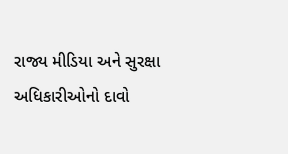રાજ્ય મીડિયા અને સુરક્ષા અધિકારીઓનો દાવો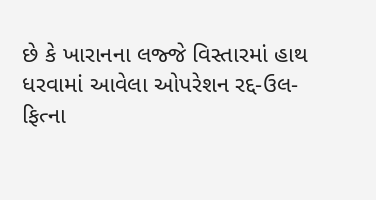છે કે ખારાનના લજ્જે વિસ્તારમાં હાથ ધરવામાં આવેલા ઓપરેશન રદ્દ-ઉલ-ફિત્ના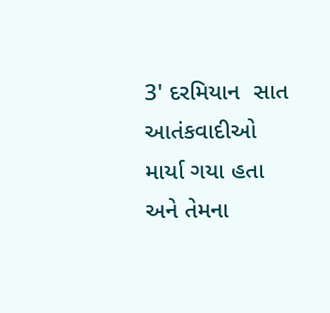3' દરમિયાન  સાત આતંકવાદીઓ માર્યા ગયા હતા અને તેમના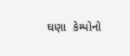ઘણા  કેમ્પોનો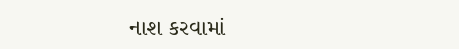નાશ કરવામાં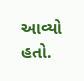આવ્યો હતો.